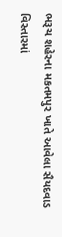ભરૂચ શહેરના મકતમપુર ખાતે આવેલા સૈયદવાડ વિસ્તારમાં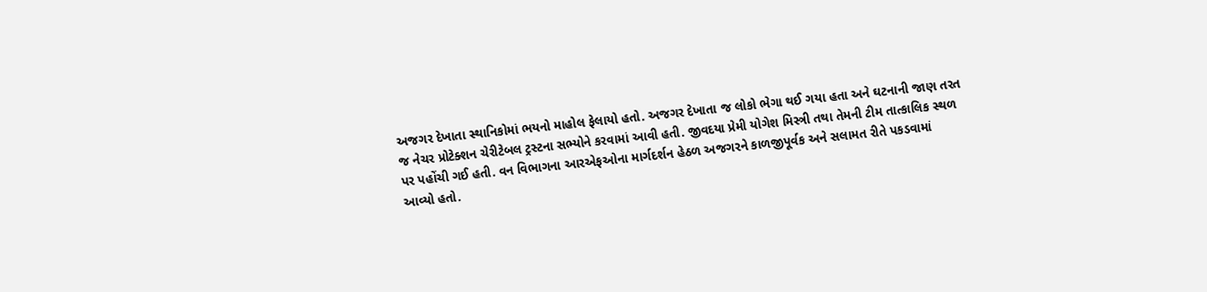અજગર દેખાતા સ્થાનિકોમાં ભયનો માહોલ ફેલાયો હતો. અજગર દેખાતા જ લોકો ભેગા થઈ ગયા હતા અને ઘટનાની જાણ તરત જ નેચર પ્રોટેક્શન ચેરીટેબલ ટ્રસ્ટના સભ્યોને કરવામાં આવી હતી. જીવદયા પ્રેમી યોગેશ મિસ્ત્રી તથા તેમની ટીમ તાત્કાલિક સ્થળ પર પહોંચી ગઈ હતી. વન વિભાગના આરએફઓના માર્ગદર્શન હેઠળ અજગરને કાળજીપૂર્વક અને સલામત રીતે પકડવામાં આવ્યો હતો.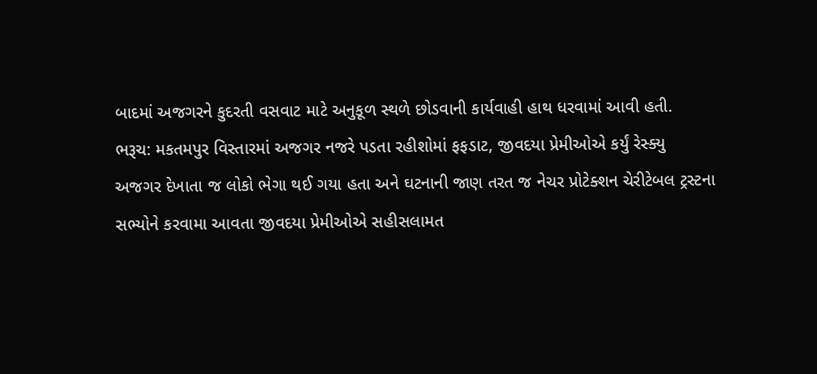બાદમાં અજગરને કુદરતી વસવાટ માટે અનુકૂળ સ્થળે છોડવાની કાર્યવાહી હાથ ધરવામાં આવી હતી.
ભરૂચ: મકતમપુર વિસ્તારમાં અજગર નજરે પડતા રહીશોમાં ફફડાટ, જીવદયા પ્રેમીઓએ કર્યું રેસ્ક્યુ
અજગર દેખાતા જ લોકો ભેગા થઈ ગયા હતા અને ઘટનાની જાણ તરત જ નેચર પ્રોટેક્શન ચેરીટેબલ ટ્રસ્ટના સભ્યોને કરવામા આવતા જીવદયા પ્રેમીઓએ સહીસલામત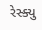રેસ્ક્યુ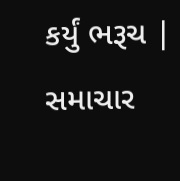કર્યું ભરૂચ | સમાચાર